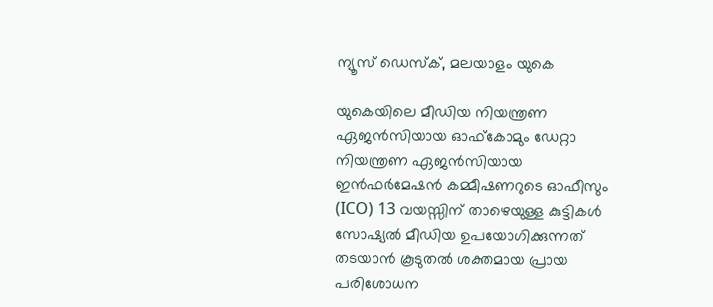ന്യൂസ് ഡെസ്ക്, മലയാളം യുകെ

യുകെയിലെ മീഡിയ നിയന്ത്രണ ഏജൻസിയായ ഓഫ്‌കോമും ഡേറ്റാ നിയന്ത്രണ ഏജൻസിയായ ഇൻഫർമേഷൻ കമ്മീഷണറുടെ ഓഫീസും (ICO) 13 വയസ്സിന് താഴെയുള്ള കുട്ടികൾ സോഷ്യൽ മീഡിയ ഉപയോഗിക്കുന്നത് തടയാൻ കൂടുതൽ ശക്തമായ പ്രായ പരിശോധന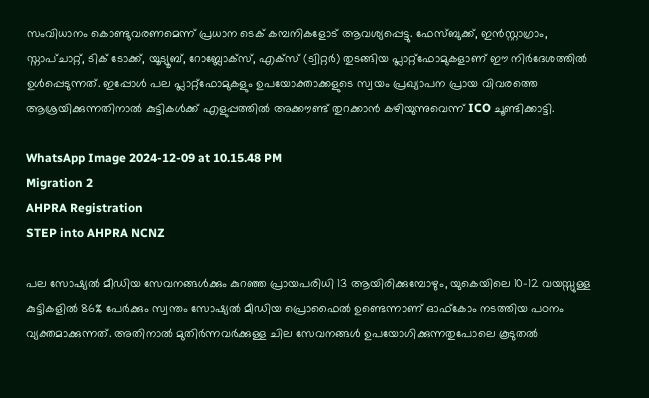സംവിധാനം കൊണ്ടുവരണമെന്ന് പ്രധാന ടെക് കമ്പനികളോട് ആവശ്യപ്പെട്ടു. ഫേസ്ബുക്ക്, ഇൻസ്റ്റാഗ്രാം, സ്നാപ്ചാറ്റ്, ടിക് ടോക്ക്, യൂട്യൂബ്, റോബ്ലോക്സ്, എക്സ് (ട്വിറ്റർ) തുടങ്ങിയ പ്ലാറ്റ്‌ഫോമുകളാണ് ഈ നിർദേശത്തിൽ ഉൾപ്പെടുന്നത്. ഇപ്പോൾ പല പ്ലാറ്റ്‌ഫോമുകളും ഉപയോക്താക്കളുടെ സ്വയം പ്രഖ്യാപന പ്രായ വിവരത്തെ ആശ്രയിക്കുന്നതിനാൽ കുട്ടികൾക്ക് എളുപ്പത്തിൽ അക്കൗണ്ട് തുറക്കാൻ കഴിയുന്നുവെന്ന് ICO ചൂണ്ടിക്കാട്ടി.

WhatsApp Image 2024-12-09 at 10.15.48 PM
Migration 2
AHPRA Registration
STEP into AHPRA NCNZ

പല സോഷ്യൽ മീഡിയ സേവനങ്ങൾക്കും കുറഞ്ഞ പ്രായപരിധി 13 ആയിരിക്കുമ്പോഴും, യുകെയിലെ 10–12 വയസ്സുള്ള കുട്ടികളിൽ 86% പേർക്കും സ്വന്തം സോഷ്യൽ മീഡിയ പ്രൊഫൈൽ ഉണ്ടെന്നാണ് ഓഫ്‌കോം നടത്തിയ പഠനം വ്യക്തമാക്കുന്നത്. അതിനാൽ മുതിർന്നവർക്കുള്ള ചില സേവനങ്ങൾ ഉപയോഗിക്കുന്നതുപോലെ കൂടുതൽ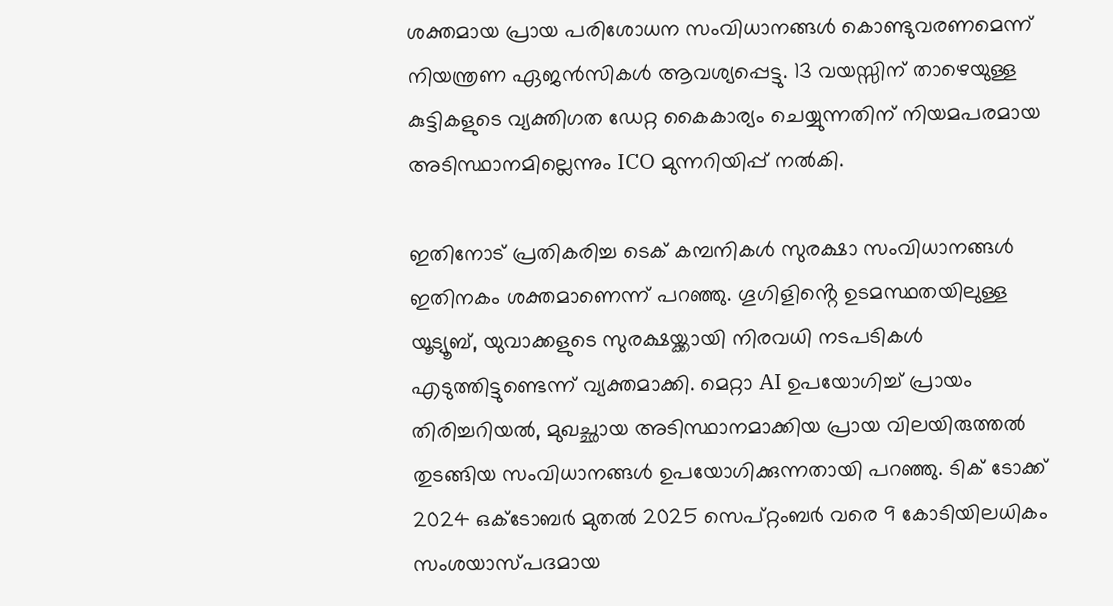ശക്തമായ പ്രായ പരിശോധന സംവിധാനങ്ങൾ കൊണ്ടുവരണമെന്ന് നിയന്ത്രണ ഏജൻസികൾ ആവശ്യപ്പെട്ടു. 13 വയസ്സിന് താഴെയുള്ള കുട്ടികളുടെ വ്യക്തിഗത ഡേറ്റ കൈകാര്യം ചെയ്യുന്നതിന് നിയമപരമായ അടിസ്ഥാനമില്ലെന്നും ICO മുന്നറിയിപ്പ് നൽകി.

ഇതിനോട് പ്രതികരിച്ച ടെക് കമ്പനികൾ സുരക്ഷാ സംവിധാനങ്ങൾ ഇതിനകം ശക്തമാണെന്ന് പറഞ്ഞു. ഗൂഗിളിൻ്റെ ഉടമസ്ഥതയിലുള്ള യൂട്യൂബ്, യുവാക്കളുടെ സുരക്ഷയ്ക്കായി നിരവധി നടപടികൾ എടുത്തിട്ടുണ്ടെന്ന് വ്യക്തമാക്കി. മെറ്റാ AI ഉപയോഗിച്ച് പ്രായം തിരിച്ചറിയൽ, മുഖച്ഛായ അടിസ്ഥാനമാക്കിയ പ്രായ വിലയിരുത്തൽ തുടങ്ങിയ സംവിധാനങ്ങൾ ഉപയോഗിക്കുന്നതായി പറഞ്ഞു. ടിക് ടോക്ക് 2024 ഒക്ടോബർ മുതൽ 2025 സെപ്റ്റംബർ വരെ 9 കോടിയിലധികം സംശയാസ്പദമായ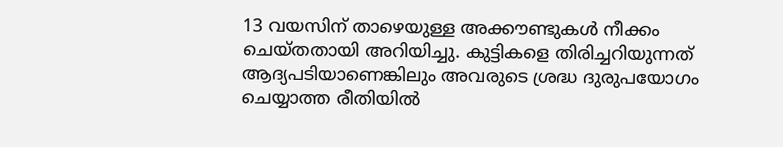13 വയസിന് താഴെയുള്ള അക്കൗണ്ടുകൾ നീക്കം ചെയ്തതായി അറിയിച്ചു. കുട്ടികളെ തിരിച്ചറിയുന്നത് ആദ്യപടിയാണെങ്കിലും അവരുടെ ശ്രദ്ധ ദുരുപയോഗം ചെയ്യാത്ത രീതിയിൽ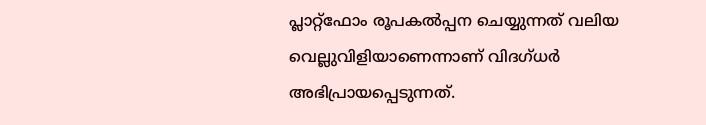പ്ലാറ്റ്‌ഫോം രൂപകൽപ്പന ചെയ്യുന്നത് വലിയ വെല്ലുവിളിയാണെന്നാണ് വിദഗ്ധർ അഭിപ്രായപ്പെടുന്നത്.